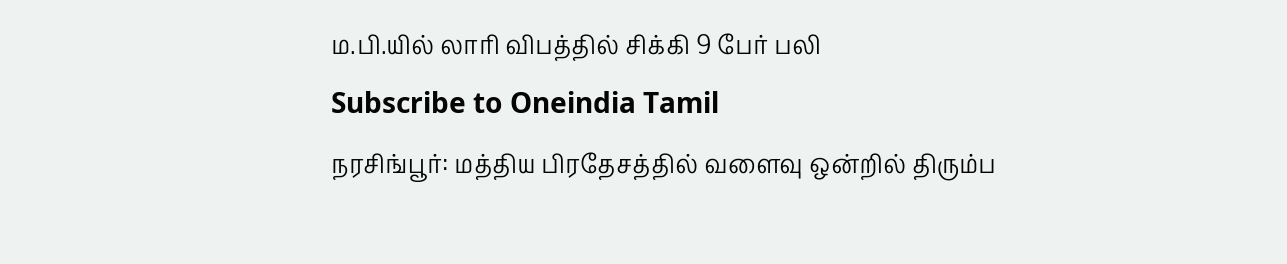ம.பி.யில் லாரி விபத்தில் சிக்கி 9 பேர் பலி
Subscribe to Oneindia Tamil
நரசிங்பூர்: மத்திய பிரதேசத்தில் வளைவு ஒன்றில் திரும்ப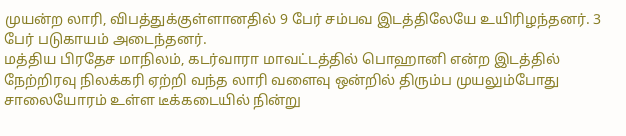முயன்ற லாரி, விபத்துக்குள்ளானதில் 9 பேர் சம்பவ இடத்திலேயே உயிரிழந்தனர். 3 பேர் படுகாயம் அடைந்தனர்.
மத்திய பிரதேச மாநிலம், கடர்வாரா மாவட்டத்தில் பொஹானி என்ற இடத்தில் நேற்றிரவு நிலக்கரி ஏற்றி வந்த லாரி வளைவு ஒன்றில் திரும்ப முயலும்போது சாலையோரம் உள்ள டீக்கடையில் நின்று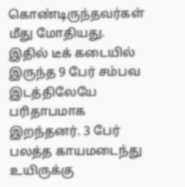கொண்டிருந்தவர்கள் மீது மோதியது.
இதில் டீக் கடையில் இருந்த 9 பேர் சம்பவ இடத்திலேயே பரிதாபமாக இறந்தனர். 3 பேர் பலத்த காயமடைந்து உயிருக்கு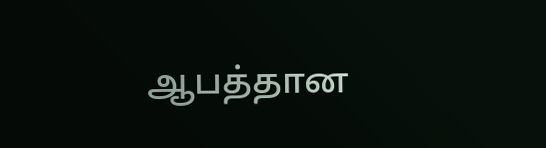ஆபத்தான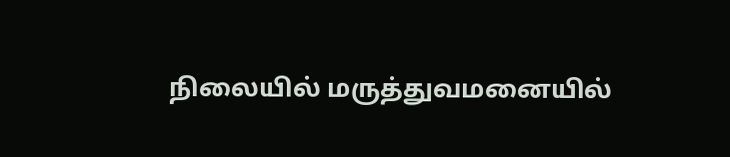நிலையில் மருத்துவமனையில்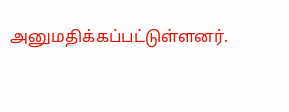அனுமதிக்கப்பட்டுள்ளனர்.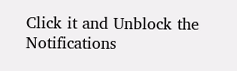Click it and Unblock the Notifications